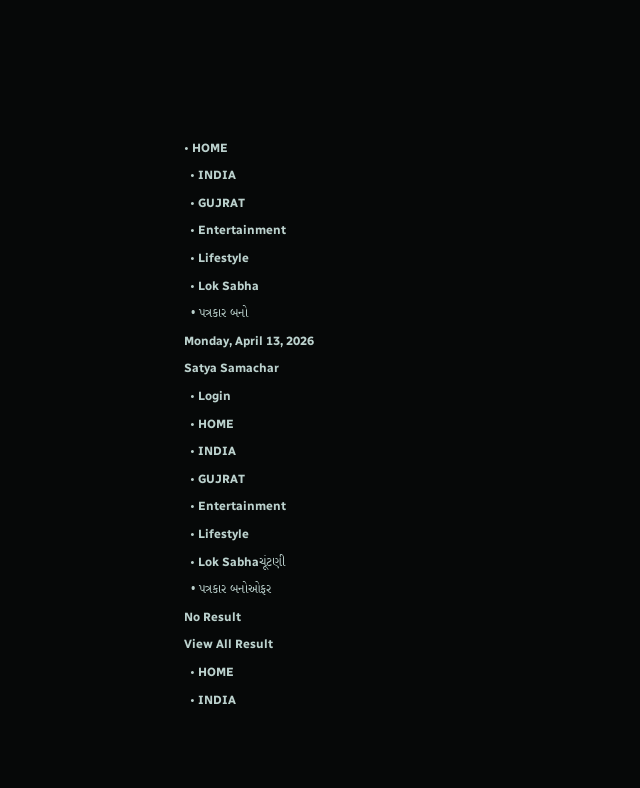• HOME
  • INDIA
  • GUJRAT
  • Entertainment
  • Lifestyle
  • Lok Sabha
  • પત્રકાર બનો
Monday, April 13, 2026
Satya Samachar
  • Login
  • HOME
  • INDIA
  • GUJRAT
  • Entertainment
  • Lifestyle
  • Lok Sabhaચૂંટણી
  • પત્રકાર બનોઓફર
No Result
View All Result
  • HOME
  • INDIA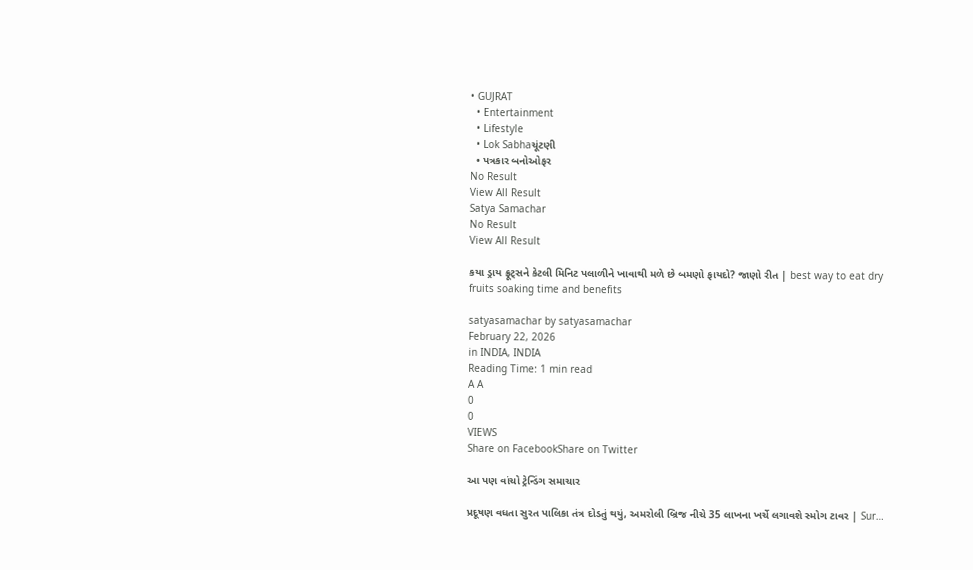• GUJRAT
  • Entertainment
  • Lifestyle
  • Lok Sabhaચૂંટણી
  • પત્રકાર બનોઓફર
No Result
View All Result
Satya Samachar
No Result
View All Result

કયા ડ્રાય ફ્રૂટ્સને કેટલી મિનિટ પલાળીને ખાવાથી મળે છે બમણો ફાયદો? જાણો રીત | best way to eat dry fruits soaking time and benefits

satyasamachar by satyasamachar
February 22, 2026
in INDIA, INDIA
Reading Time: 1 min read
A A
0
0
VIEWS
Share on FacebookShare on Twitter

આ પણ વાંચો ટ્રેન્ડિંગ સમાચાર

પ્રદૂષણ વધતા સુરત પાલિકા તંત્ર દોડતું થયું, અમરોલી બ્રિજ નીચે 35 લાખના ખર્ચે લગાવશે સ્મોગ ટાવર | Sur…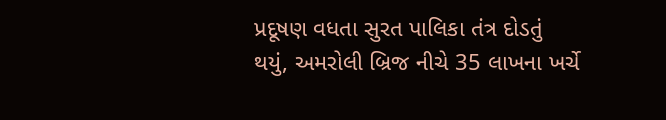પ્રદૂષણ વધતા સુરત પાલિકા તંત્ર દોડતું થયું, અમરોલી બ્રિજ નીચે 35 લાખના ખર્ચે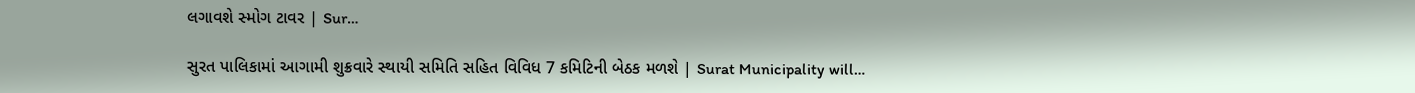લગાવશે સ્મોગ ટાવર | Sur…

સુરત પાલિકામાં આગામી શુક્રવારે સ્થાયી સમિતિ સહિત વિવિધ 7 કમિટિની બેઠક મળશે | Surat Municipality will…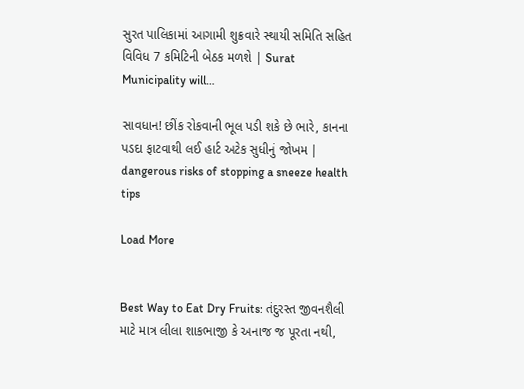સુરત પાલિકામાં આગામી શુક્રવારે સ્થાયી સમિતિ સહિત વિવિધ 7 કમિટિની બેઠક મળશે | Surat Municipality will…

સાવધાન! છીંક રોકવાની ભૂલ પડી શકે છે ભારે, કાનના પડદા ફાટવાથી લઈ હાર્ટ અટેક સુધીનું જોખમ | dangerous risks of stopping a sneeze health tips

Load More


Best Way to Eat Dry Fruits: તંદુરસ્ત જીવનશૈલી માટે માત્ર લીલા શાકભાજી કે અનાજ જ પૂરતા નથી,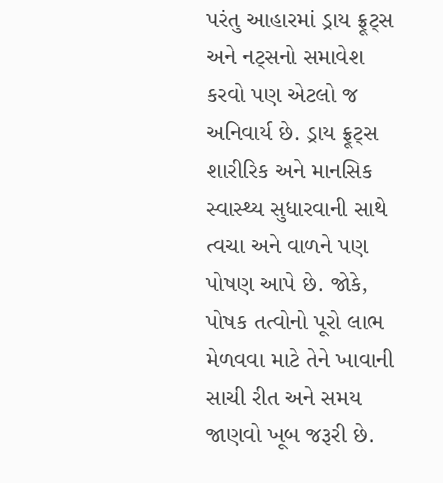પરંતુ આહારમાં ડ્રાય ફ્રૂટ્સ અને નટ્સનો સમાવેશ કરવો પણ એટલો જ અનિવાર્ય છે. ડ્રાય ફ્રૂટ્સ શારીરિક અને માનસિક સ્વાસ્થ્ય સુધારવાની સાથે ત્વચા અને વાળને પણ પોષણ આપે છે. જોકે, પોષક તત્વોનો પૂરો લાભ મેળવવા માટે તેને ખાવાની સાચી રીત અને સમય જાણવો ખૂબ જરૂરી છે.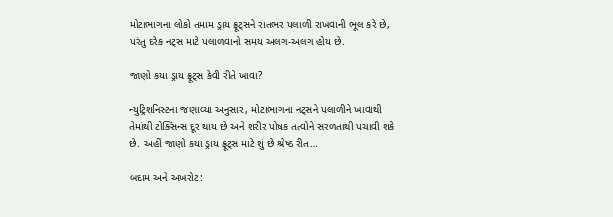મોટાભાગના લોકો તમામ ડ્રાય ફ્રૂટ્સને રાતભર પલાળી રાખવાની ભૂલ કરે છે, પરંતુ દરેક નટ્સ માટે પલાળવાનો સમય અલગ-અલગ હોય છે.

જાણો કયા ડ્રાય ફ્રૂટ્સ કેવી રીતે ખાવા?

ન્યુટ્રિશનિસ્ટના જણાવ્યા અનુસાર, મોટાભાગના નટ્સને પલાળીને ખાવાથી તેમાંથી ટોક્સિન્સ દૂર થાય છે અને શરીર પોષક તત્વોને સરળતાથી પચાવી શકે છે. અહીં જાણો કયા ડ્રાય ફ્રૂટ્સ માટે શું છે શ્રેષ્ઠ રીત…

બદામ અને અખરોટ: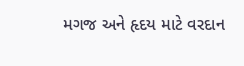મગજ અને હૃદય માટે વરદાન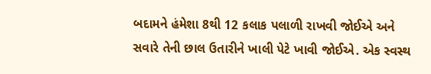બદામને હંમેશા 8થી 12 કલાક પલાળી રાખવી જોઈએ અને સવારે તેની છાલ ઉતારીને ખાલી પેટે ખાવી જોઈએ. એક સ્વસ્થ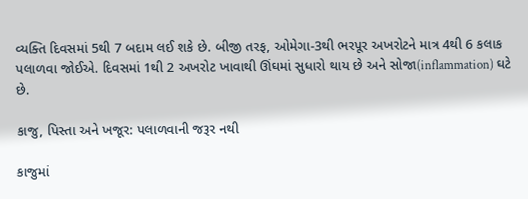વ્યક્તિ દિવસમાં 5થી 7 બદામ લઈ શકે છે. બીજી તરફ, ઓમેગા-3થી ભરપૂર અખરોટને માત્ર 4થી 6 કલાક પલાળવા જોઈએ. દિવસમાં 1થી 2 અખરોટ ખાવાથી ઊંઘમાં સુધારો થાય છે અને સોજા(inflammation) ઘટે છે.

કાજુ, પિસ્તા અને ખજૂર: પલાળવાની જરૂર નથી

કાજુમાં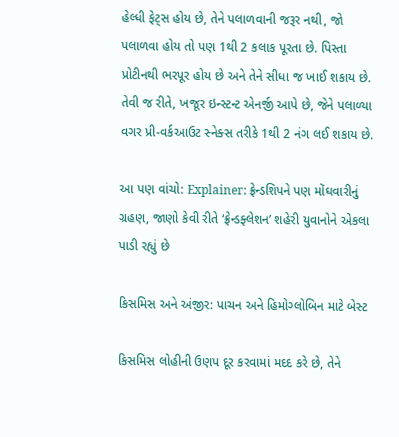હેલ્ધી ફેટ્સ હોય છે, તેને પલાળવાની જરૂર નથી, જો પલાળવા હોય તો પણ 1થી 2 કલાક પૂરતા છે. પિસ્તા પ્રોટીનથી ભરપૂર હોય છે અને તેને સીધા જ ખાઈ શકાય છે. તેવી જ રીતે, ખજૂર ઇન્સ્ટન્ટ એનર્જી આપે છે, જેને પલાળ્યા વગર પ્રી-વર્કઆઉટ સ્નેક્સ તરીકે 1થી 2 નંગ લઈ શકાય છે.

આ પણ વાંચો: Explainer: ફ્રેન્ડશિપને પણ મોંઘવારીનું ગ્રહણ, જાણો કેવી રીતે ‘ફ્રેન્ડફ્લેશન’ શહેરી યુવાનોને એકલા પાડી રહ્યું છે

કિસમિસ અને અંજીર: પાચન અને હિમોગ્લોબિન માટે બેસ્ટ

કિસમિસ લોહીની ઉણપ દૂર કરવામાં મદદ કરે છે, તેને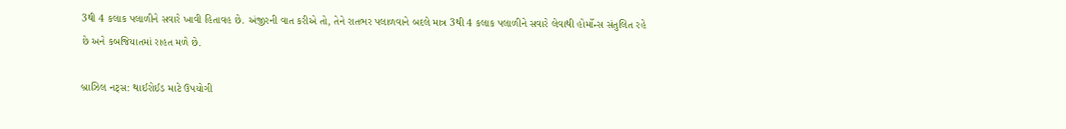3થી 4 કલાક પલાળીને સવારે ખાવી હિતાવહ છે. અંજીરની વાત કરીએ તો, તેને રાતભર પલાળવાને બદલે માત્ર 3થી 4 કલાક પલાળીને સવારે લેવાથી હોર્મોન્સ સંતુલિત રહે છે અને કબજિયાતમાં રાહત મળે છે.

બ્રાઝિલ નટ્સ: થાઈરોઈડ માટે ઉપયોગી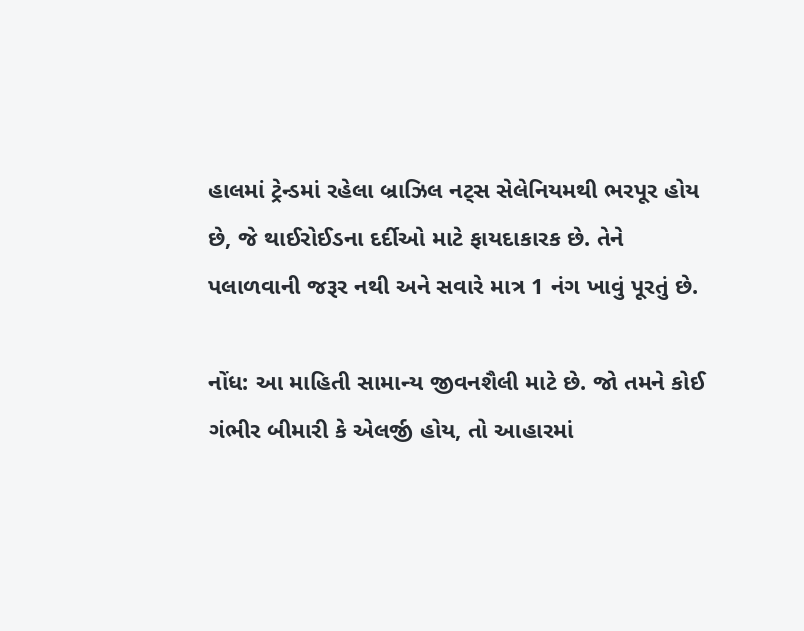હાલમાં ટ્રેન્ડમાં રહેલા બ્રાઝિલ નટ્સ સેલેનિયમથી ભરપૂર હોય છે, જે થાઈરોઈડના દર્દીઓ માટે ફાયદાકારક છે. તેને પલાળવાની જરૂર નથી અને સવારે માત્ર 1 નંગ ખાવું પૂરતું છે.

નોંધ: આ માહિતી સામાન્ય જીવનશૈલી માટે છે. જો તમને કોઈ ગંભીર બીમારી કે એલર્જી હોય, તો આહારમાં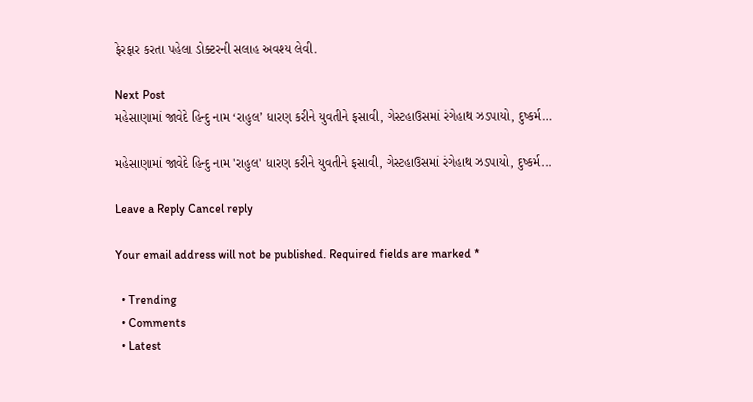ફેરફાર કરતા પહેલા ડોક્ટરની સલાહ અવશ્ય લેવી.

Next Post
મહેસાણામાં જાવેદે હિન્દુ નામ ‘રાહુલ’ ધારણ કરીને યુવતીને ફસાવી, ગેસ્ટહાઉસમાં રંગેહાથ ઝડપાયો, દુષ્કર્મ…

મહેસાણામાં જાવેદે હિન્દુ નામ 'રાહુલ' ધારણ કરીને યુવતીને ફસાવી, ગેસ્ટહાઉસમાં રંગેહાથ ઝડપાયો, દુષ્કર્મ...

Leave a Reply Cancel reply

Your email address will not be published. Required fields are marked *

  • Trending
  • Comments
  • Latest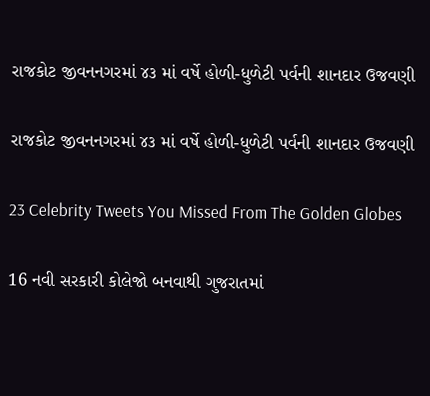રાજકોટ જીવનનગરમાં ૪૩ માં વર્ષે હોળી-ધુળેટી પર્વની શાનદાર ઉજવણી

રાજકોટ જીવનનગરમાં ૪૩ માં વર્ષે હોળી-ધુળેટી પર્વની શાનદાર ઉજવણી

23 Celebrity Tweets You Missed From The Golden Globes

16 નવી સરકારી કોલેજો બનવાથી ગુજરાતમાં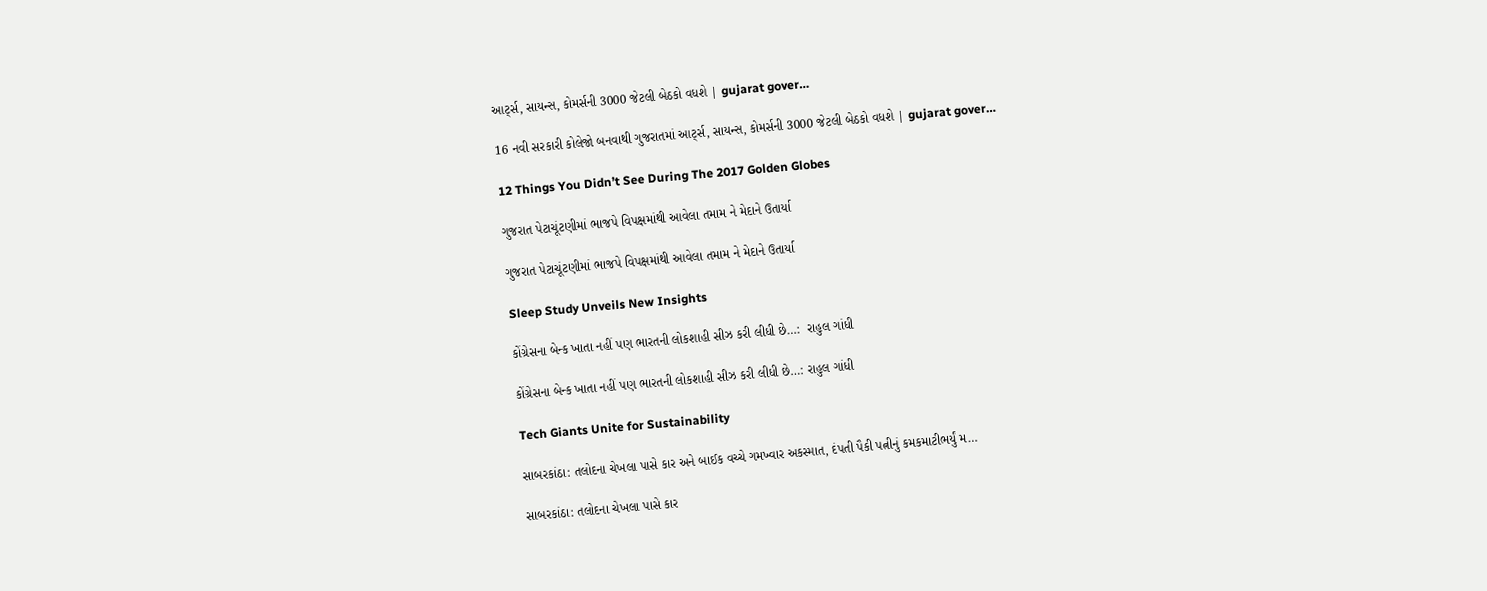આર્ટ્સ, સાયન્સ, કોમર્સની 3000 જેટલી બેઠકો વધશે | gujarat gover…

16 નવી સરકારી કોલેજો બનવાથી ગુજરાતમાં આર્ટ્સ, સાયન્સ, કોમર્સની 3000 જેટલી બેઠકો વધશે | gujarat gover…

12 Things You Didn’t See During The 2017 Golden Globes

ગુજરાત પેટાચૂંટણીમાં ભાજપે વિપક્ષમાંથી આવેલા તમામ ને મેદાને ઉતાર્યા

ગુજરાત પેટાચૂંટણીમાં ભાજપે વિપક્ષમાંથી આવેલા તમામ ને મેદાને ઉતાર્યા

Sleep Study Unveils New Insights

કોંગ્રેસના બેન્ક ખાતા નહીં પણ ભારતની લોકશાહી સીઝ કરી લીધી છે…:  રાહુલ ગાંધી

કોંગ્રેસના બેન્ક ખાતા નહીં પણ ભારતની લોકશાહી સીઝ કરી લીધી છે…: રાહુલ ગાંધી

Tech Giants Unite for Sustainability

સાબરકાંઠા: તલોદના ચેખલા પાસે કાર અને બાઈક વચ્ચે ગમખ્વાર અકસ્માત, દંપતી પૈકી પત્નીનું કમકમાટીભર્યું મ…

સાબરકાંઠા: તલોદના ચેખલા પાસે કાર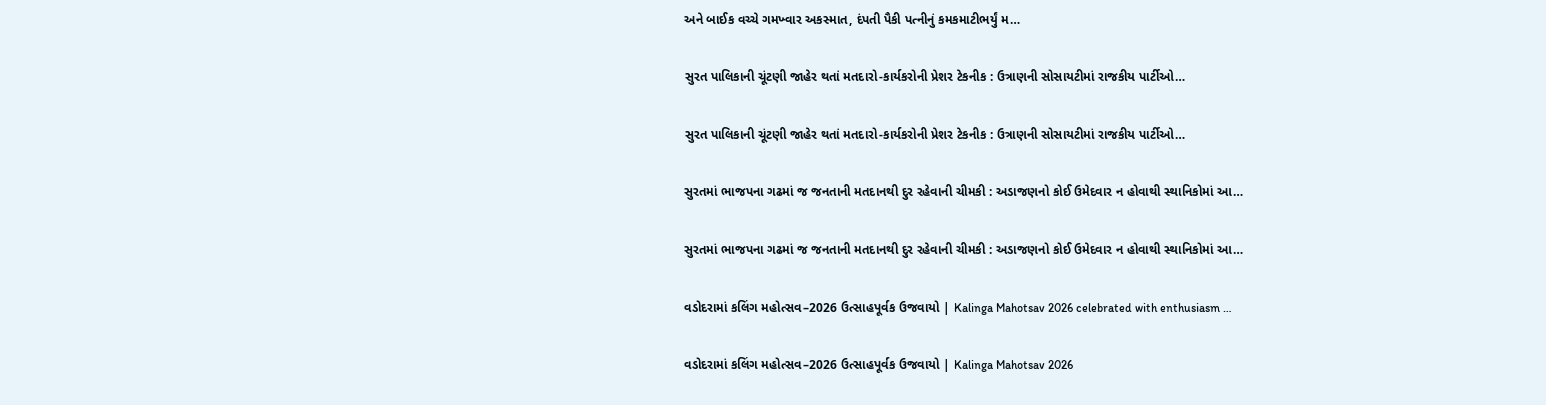અને બાઈક વચ્ચે ગમખ્વાર અકસ્માત, દંપતી પૈકી પત્નીનું કમકમાટીભર્યું મ…

સુરત પાલિકાની ચૂંટણી જાહેર થતાં મતદારો-કાર્યકરોની પ્રેશર ટેકનીક : ઉત્રાણની સોસાયટીમાં રાજકીય પાર્ટીઓ…

સુરત પાલિકાની ચૂંટણી જાહેર થતાં મતદારો-કાર્યકરોની પ્રેશર ટેકનીક : ઉત્રાણની સોસાયટીમાં રાજકીય પાર્ટીઓ…

સુરતમાં ભાજપના ગઢમાં જ જનતાની મતદાનથી દુર રહેવાની ચીમકી : અડાજણનો કોઈ ઉમેદવાર ન હોવાથી સ્થાનિકોમાં આ…

સુરતમાં ભાજપના ગઢમાં જ જનતાની મતદાનથી દુર રહેવાની ચીમકી : અડાજણનો કોઈ ઉમેદવાર ન હોવાથી સ્થાનિકોમાં આ…

વડોદરામાં કલિંગ મહોત્સવ–2026 ઉત્સાહપૂર્વક ઉજવાયો | Kalinga Mahotsav 2026 celebrated with enthusiasm …

વડોદરામાં કલિંગ મહોત્સવ–2026 ઉત્સાહપૂર્વક ઉજવાયો | Kalinga Mahotsav 2026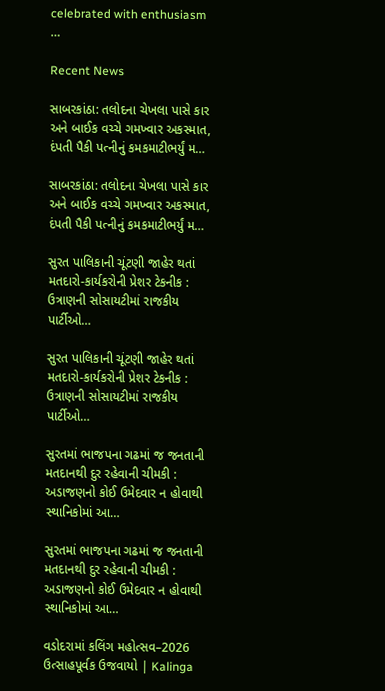celebrated with enthusiasm …

Recent News

સાબરકાંઠા: તલોદના ચેખલા પાસે કાર અને બાઈક વચ્ચે ગમખ્વાર અકસ્માત, દંપતી પૈકી પત્નીનું કમકમાટીભર્યું મ…

સાબરકાંઠા: તલોદના ચેખલા પાસે કાર અને બાઈક વચ્ચે ગમખ્વાર અકસ્માત, દંપતી પૈકી પત્નીનું કમકમાટીભર્યું મ…

સુરત પાલિકાની ચૂંટણી જાહેર થતાં મતદારો-કાર્યકરોની પ્રેશર ટેકનીક : ઉત્રાણની સોસાયટીમાં રાજકીય પાર્ટીઓ…

સુરત પાલિકાની ચૂંટણી જાહેર થતાં મતદારો-કાર્યકરોની પ્રેશર ટેકનીક : ઉત્રાણની સોસાયટીમાં રાજકીય પાર્ટીઓ…

સુરતમાં ભાજપના ગઢમાં જ જનતાની મતદાનથી દુર રહેવાની ચીમકી : અડાજણનો કોઈ ઉમેદવાર ન હોવાથી સ્થાનિકોમાં આ…

સુરતમાં ભાજપના ગઢમાં જ જનતાની મતદાનથી દુર રહેવાની ચીમકી : અડાજણનો કોઈ ઉમેદવાર ન હોવાથી સ્થાનિકોમાં આ…

વડોદરામાં કલિંગ મહોત્સવ–2026 ઉત્સાહપૂર્વક ઉજવાયો | Kalinga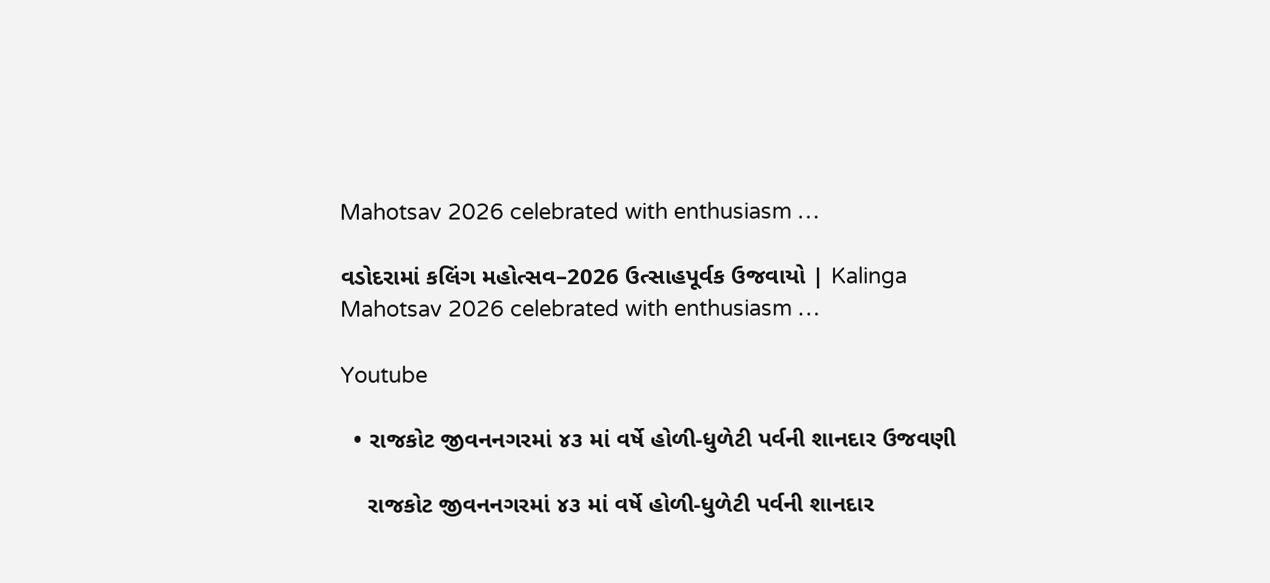Mahotsav 2026 celebrated with enthusiasm …

વડોદરામાં કલિંગ મહોત્સવ–2026 ઉત્સાહપૂર્વક ઉજવાયો | Kalinga Mahotsav 2026 celebrated with enthusiasm …

Youtube

  • રાજકોટ જીવનનગરમાં ૪૩ માં વર્ષે હોળી-ધુળેટી પર્વની શાનદાર ઉજવણી

    રાજકોટ જીવનનગરમાં ૪૩ માં વર્ષે હોળી-ધુળેટી પર્વની શાનદાર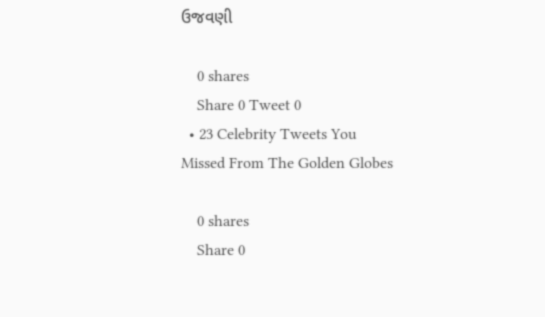ઉજવણી

    0 shares
    Share 0 Tweet 0
  • 23 Celebrity Tweets You Missed From The Golden Globes

    0 shares
    Share 0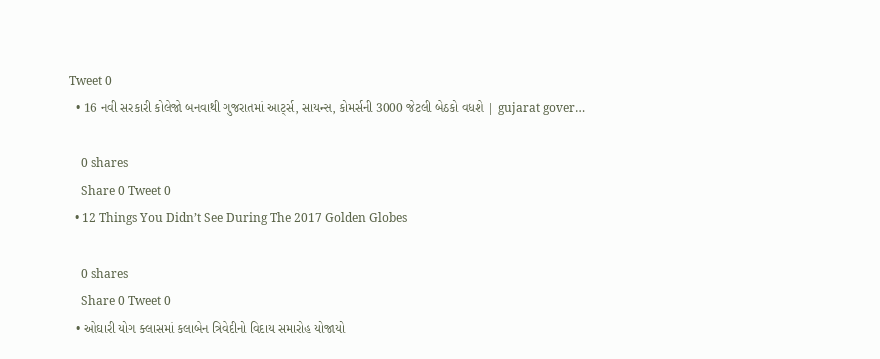Tweet 0
  • 16 નવી સરકારી કોલેજો બનવાથી ગુજરાતમાં આર્ટ્સ, સાયન્સ, કોમર્સની 3000 જેટલી બેઠકો વધશે | gujarat gover…

    0 shares
    Share 0 Tweet 0
  • 12 Things You Didn’t See During The 2017 Golden Globes

    0 shares
    Share 0 Tweet 0
  • ઓઘારી યોગ ક્લાસમાં કલાબેન ત્રિવેદીનો વિદાય સમારોહ યોજાયો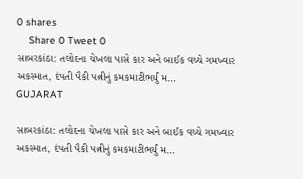0 shares
    Share 0 Tweet 0
સાબરકાંઠા: તલોદના ચેખલા પાસે કાર અને બાઈક વચ્ચે ગમખ્વાર અકસ્માત, દંપતી પૈકી પત્નીનું કમકમાટીભર્યું મ…
GUJARAT

સાબરકાંઠા: તલોદના ચેખલા પાસે કાર અને બાઈક વચ્ચે ગમખ્વાર અકસ્માત, દંપતી પૈકી પત્નીનું કમકમાટીભર્યું મ…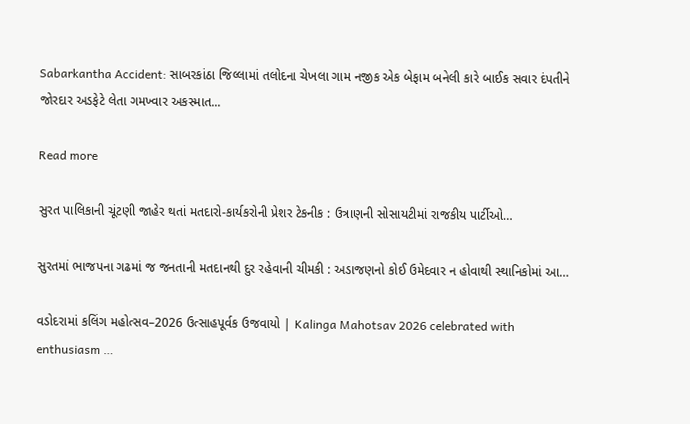Sabarkantha Accident: સાબરકાંઠા જિલ્લામાં તલોદના ચેખલા ગામ નજીક એક બેફામ બનેલી કારે બાઈક સવાર દંપતીને જોરદાર અડફેટે લેતા ગમખ્વાર અકસ્માત...

Read more

સુરત પાલિકાની ચૂંટણી જાહેર થતાં મતદારો-કાર્યકરોની પ્રેશર ટેકનીક : ઉત્રાણની સોસાયટીમાં રાજકીય પાર્ટીઓ…

સુરતમાં ભાજપના ગઢમાં જ જનતાની મતદાનથી દુર રહેવાની ચીમકી : અડાજણનો કોઈ ઉમેદવાર ન હોવાથી સ્થાનિકોમાં આ…

વડોદરામાં કલિંગ મહોત્સવ–2026 ઉત્સાહપૂર્વક ઉજવાયો | Kalinga Mahotsav 2026 celebrated with enthusiasm …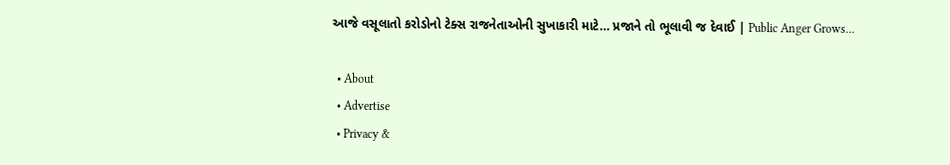આજે વસૂલાતો કરોડોનો ટેક્સ રાજનેતાઓની સુખાકારી માટે… પ્રજાને તો ભૂલાવી જ દેવાઈ | Public Anger Grows…

  • About
  • Advertise
  • Privacy &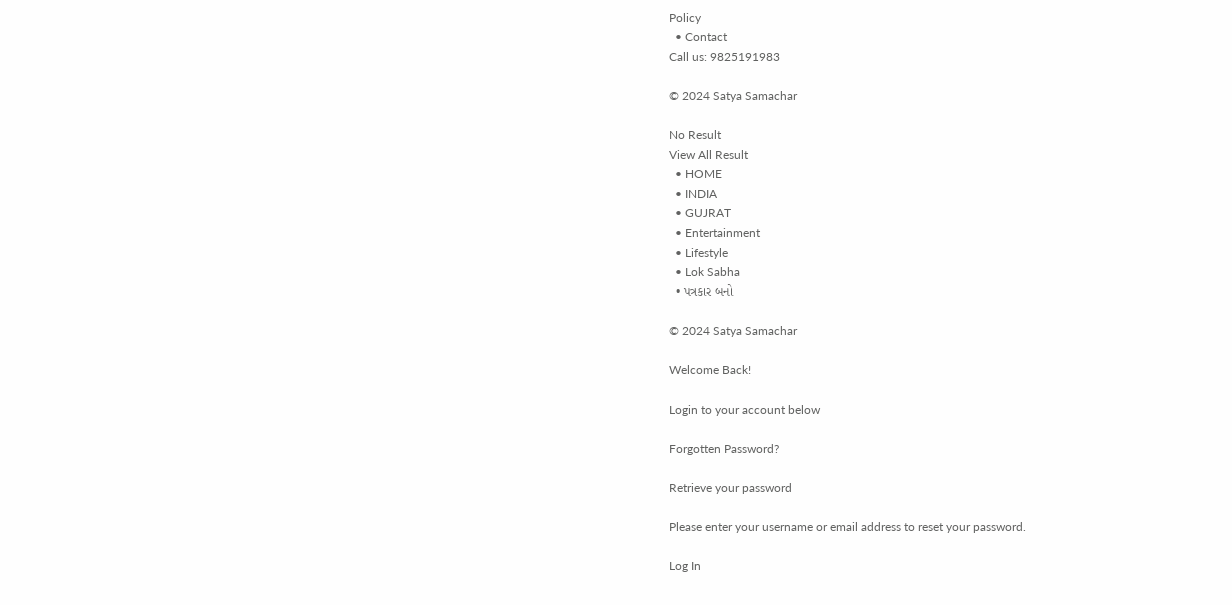Policy
  • Contact
Call us: 9825191983

© 2024 Satya Samachar

No Result
View All Result
  • HOME
  • INDIA
  • GUJRAT
  • Entertainment
  • Lifestyle
  • Lok Sabha
  • પત્રકાર બનો

© 2024 Satya Samachar

Welcome Back!

Login to your account below

Forgotten Password?

Retrieve your password

Please enter your username or email address to reset your password.

Log In